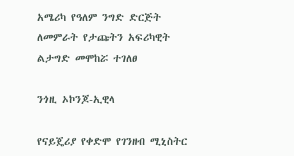አሜሪካ የዓለም ንግድ ድርጅት ለመምራት የታጩትን አፍሪካዊት ልታግድ መሞከሯ ተገለፀ

ንጎዚ ኦኮንጆ-ኢዊላ

የናይጄሪያ የቀድሞ የገንዘብ ሚኒስትር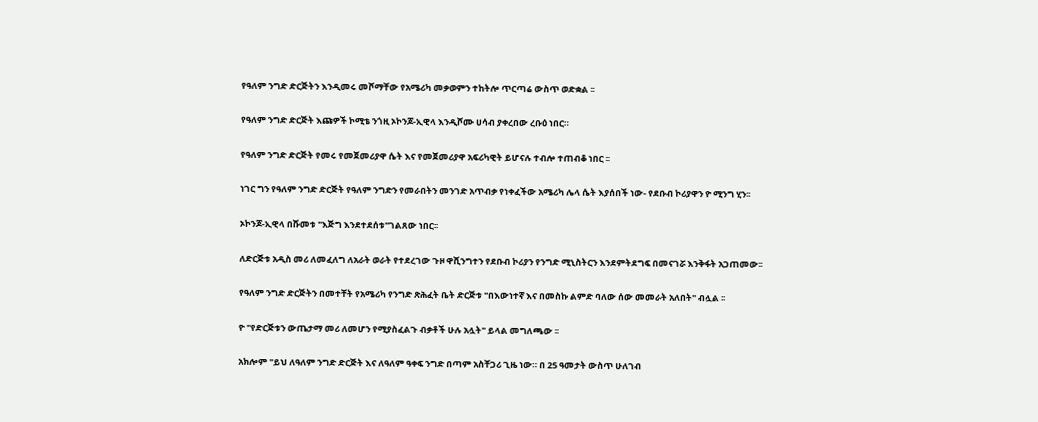የዓለም ንግድ ድርጅትን እንዲመሩ መሾማቸው የአሜሪካ መቃወምን ተከትሎ ጥርጣሬ ውስጥ ወድቋል ፡፡

የዓለም ንግድ ድርጅት እጩዎች ኮሚቴ ንጎዚ ኦኮንጆ-ኢዊላ እንዲሾሙ ሀሳብ ያቀረበው ረቡዕ ነበር።

የዓለም ንግድ ድርጅት የመሩ የመጀመሪያዋ ሴት እና የመጀመሪያዋ አፍሪካዊት ይሆናሉ ተብሎ ተጠብቆ ነበር ፡፡

ነገር ግን የዓለም ንግድ ድርጅት የዓለም ንግድን የመራበትን መንገድ አጥብቃ የነቀፈችው አሜሪካ ሌላ ሴት እያሰበች ነው- የደቡብ ኮሪያዋን ዮ ሚንግ ሂን፡፡

ኦኮንጆ-ኢዊላ በሹመቱ "እጅግ እንደተደሰቱ"ገልጸው ነበር፡፡

ለድርጅቱ አዲስ መሪ ለመፈለግ ለአራት ወራት የተደረገው ጉዞ ዋሺንግተን የደቡብ ኮሪያን የንግድ ሚኒስትርን እንደምትደግፍ በመናገሯ እንቅፋት አጋጠመው፡፡

የዓለም ንግድ ድርጅትን በመተቸት የአሜሪካ የንግድ ጽሕፈት ቤት ድርጅቱ "በእውነተኛ እና በመስኩ ልምድ ባለው ሰው መመራት አለበት" ብሏል ፡፡

ዮ "የድርጅቱን ውጤታማ መሪ ለመሆን የሚያስፈልጉ ብቃቶች ሁሉ አሏት" ይላል መግለጫው ፡፡

አክሎም "ይህ ለዓለም ንግድ ድርጅት እና ለዓለም ዓቀፍ ንግድ በጣም አስቸጋሪ ጊዜ ነው። በ 25 ዓመታት ውስጥ ሁለገብ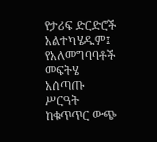የታሪፍ ድርድሮች አልተካሄዱም፤ የአለመግባባቶች መፍትሄ አሰጣጡ ሥርዓት ከቁጥጥር ውጭ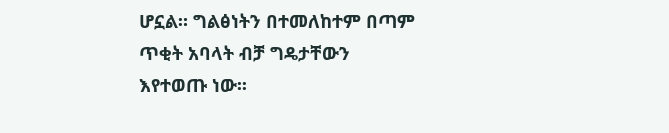ሆኗል። ግልፅነትን በተመለከተም በጣም ጥቂት አባላት ብቻ ግዴታቸውን እየተወጡ ነው፡፡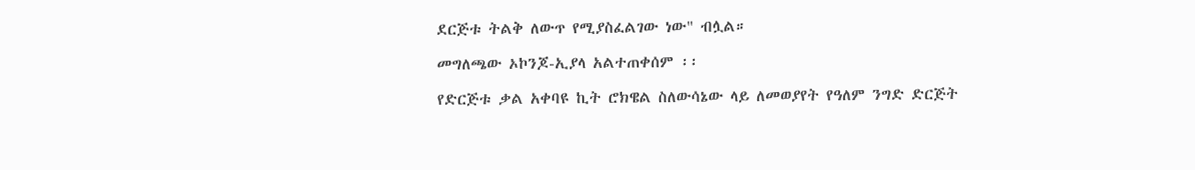ደርጅቱ ትልቅ ለውጥ የሚያስፈልገው ነው" ብሏል።

መግለጫው ኦኮንጆ-ኢያላ አልተጠቀሰም ፡፡

የድርጅቱ ቃል አቀባዩ ኪት ሮክዌል ስለውሳኔው ላይ ለመወያየት የዓለም ንግድ ድርጅት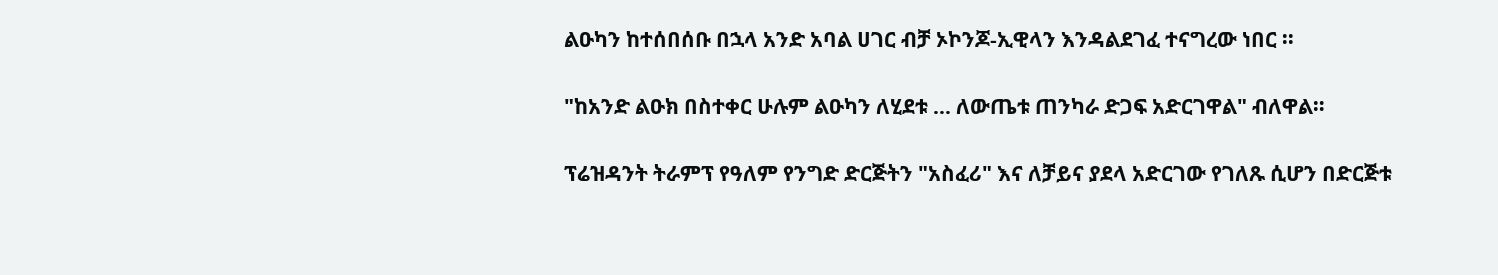ልዑካን ከተሰበሰቡ በኋላ አንድ አባል ሀገር ብቻ ኦኮንጆ-ኢዊላን እንዳልደገፈ ተናግረው ነበር ፡፡

"ከአንድ ልዑክ በስተቀር ሁሉም ልዑካን ለሂደቱ ... ለውጤቱ ጠንካራ ድጋፍ አድርገዋል" ብለዋል።

ፕሬዝዳንት ትራምፕ የዓለም የንግድ ድርጅትን "አስፈሪ" እና ለቻይና ያደላ አድርገው የገለጹ ሲሆን በድርጅቱ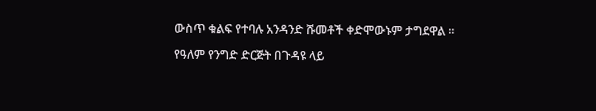ውስጥ ቁልፍ የተባሉ አንዳንድ ሹመቶች ቀድሞውኑም ታግደዋል ፡፡

የዓለም የንግድ ድርጅት በጉዳዩ ላይ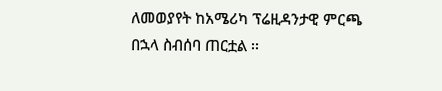ለመወያየት ከአሜሪካ ፕሬዚዳንታዊ ምርጫ በኋላ ስብሰባ ጠርቷል ፡፡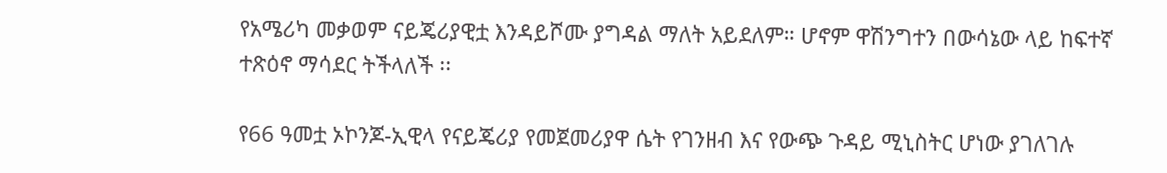የአሜሪካ መቃወም ናይጄሪያዊቷ እንዳይሾሙ ያግዳል ማለት አይደለም። ሆኖም ዋሽንግተን በውሳኔው ላይ ከፍተኛ ተጽዕኖ ማሳደር ትችላለች ፡፡

የ66 ዓመቷ ኦኮንጆ-ኢዊላ የናይጄሪያ የመጀመሪያዋ ሴት የገንዘብ እና የውጭ ጉዳይ ሚኒስትር ሆነው ያገለገሉ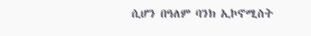ሲሆን በዓለም ባንክ ኢኮኖሚስት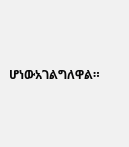ሆነውአገልግለዋል።